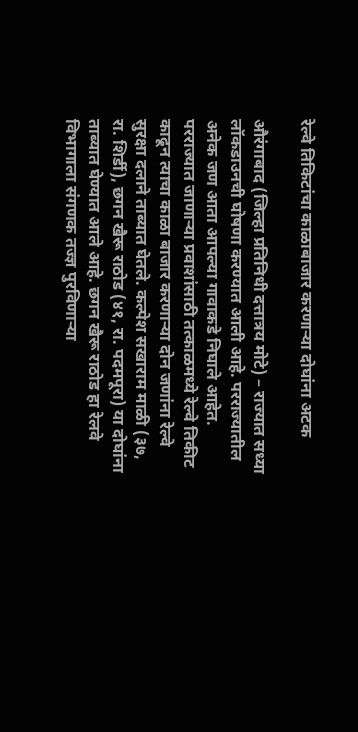रेल्वे तिकिटांचा काळाबाजार करणाऱ्या दोघांना अटक

औरंगाबाद (जिल्हा प्रतिनिधी दत्तात्रय मोटे) – राज्यात सध्या लॉकडाउनची घोषणा करण्यात आली आहे. परराज्यातील अनेक जण आता आपल्या गावाकडे निघाले आहेत. परराज्यात जाणाऱ्या प्रवाशांसाठी तत्काळमध्ये रेल्वे तिकीट काढून त्याचा काळा बाजार करणाऱ्या दोन जणांना रेल्वे सुरक्षा दलाने ताब्यात घेतले. कल्पेश सखाराम माळी (३७, रा. शिर्डी), छगन खैरू राठोड (४१, रा. पदमपूरा) या दोघांना ताब्यात घेण्यात आले आहे. छगन खैरू राठोड हा रेलवे विभागाला संगणक तज्ज्ञ पुरविणाऱ्या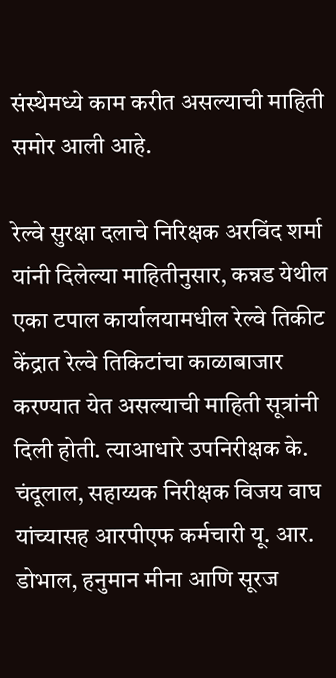संस्थेमध्ये काम करीत असल्याची माहिती समोर आली आहे.

रेल्वे सुरक्षा दलाचे निरिक्षक अरविंद शर्मा यांनी दिलेल्या माहितीनुसार, कन्नड येथील एका टपाल कार्यालयामधील रेल्वे तिकीट केंद्रात रेल्वे तिकिटांचा काळाबाजार करण्यात येत असल्याची माहिती सूत्रांनी दिली होती. त्याआधारे उपनिरीक्षक के. चंदूलाल, सहाय्यक निरीक्षक विजय वाघ यांच्यासह आरपीएफ कर्मचारी यू. आर. डोभाल, हनुमान मीना आणि सूरज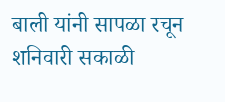बाली यांनी सापळा रचून शनिवारी सकाळी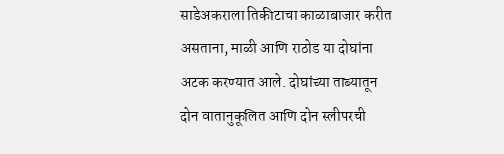साडेअकराला तिकीटाचा काळाबाजार करीत असताना, माळी आणि राठोड या दोघांना अटक करण्यात आले. दोघांच्या ताब्यातून दोन वातानुकूलित आणि दोन स्लीपरची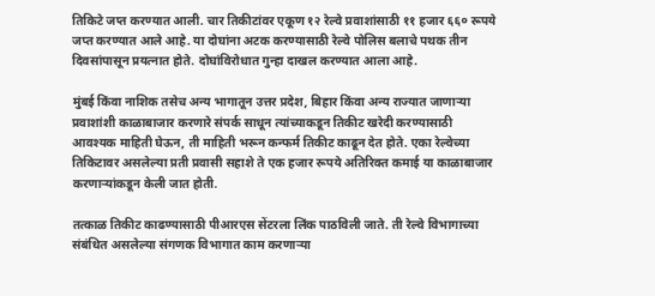तिकिटे जप्त करण्यात आली. चार तिकीटांवर एकूण १२ रेल्वे प्रवाशांसाठी ११ हजार ६६० रूपये जप्त करण्यात आले आहे. या दोघांना अटक करण्यासाठी रेल्वे पोलिस बलाचे पथक तीन दिवसांपासून प्रयत्नात होते. दोघांविरोधात गुन्हा दाखल करण्यात आला आहे.

मुंबई किंवा नाशिक तसेच अन्य भागातून उत्तर प्रदेश, बिहार किंवा अन्य राज्यात जाणाऱ्या प्रवाशांशी काळाबाजार करणारे संपर्क साधून त्यांच्याकडून तिकीट खरेदी करण्यासाठी आवश्यक माहिती घेऊन, ती माहिती भरून कन्फर्म तिकीट काढून देत होते. एका रेल्वेच्या तिकिटावर असलेल्या प्रती प्रवासी सहाशे ते एक हजार रूपये अतिरिक्त कमाई या काळाबाजार करणाऱ्यांकडून केली जात होती.

तत्काळ तिकीट काढण्यासाठी पीआरएस सेंटरला लिंक पाठविली जाते. ती रेल्वे विभागाच्या संबंधित असलेल्या संगणक विभागात काम करणाऱ्या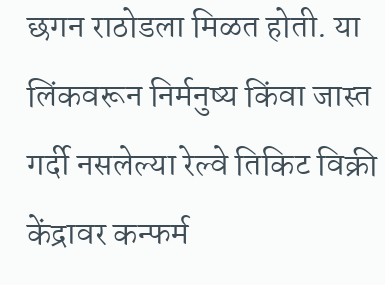छगन राठोडला मिळत होती. या लिंकवरून निर्मनुष्य किंवा जास्त गर्दी नसलेल्या रेल्वे तिकिट विक्री केंद्रावर कन्फर्म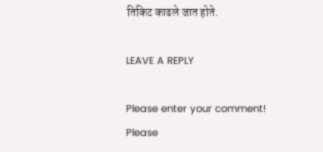तिकिट काढले जात होते.

LEAVE A REPLY

Please enter your comment!
Please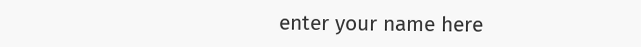enter your name here